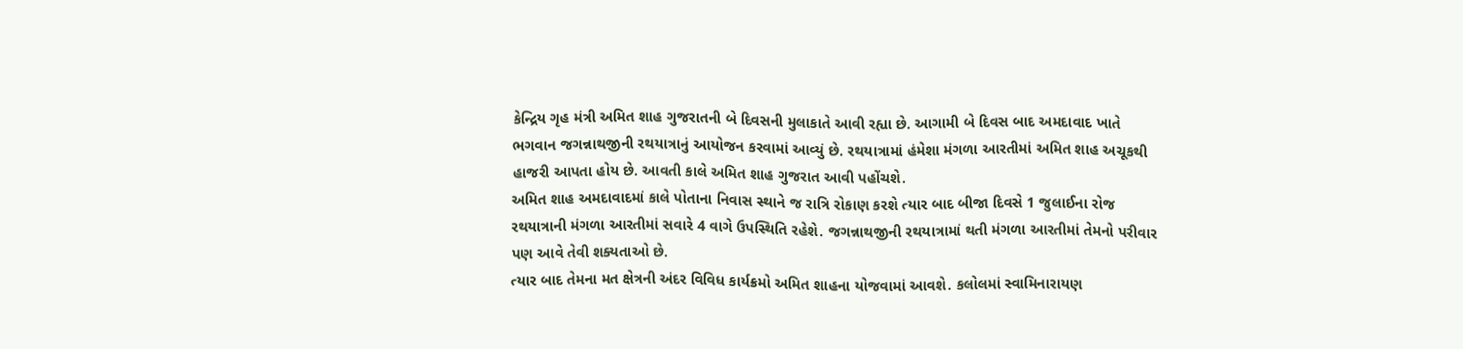કેન્દ્રિય ગૃહ મંત્રી અમિત શાહ ગુજરાતની બે દિવસની મુલાકાતે આવી રહ્યા છે. આગામી બે દિવસ બાદ અમદાવાદ ખાતે ભગવાન જગન્નાથજીની રથયાત્રાનું આયોજન કરવામાં આવ્યું છે. રથયાત્રામાં હંમેશા મંગળા આરતીમાં અમિત શાહ અચૂકથી હાજરી આપતા હોય છે. આવતી કાલે અમિત શાહ ગુજરાત આવી પહોંચશે.
અમિત શાહ અમદાવાદમાં કાલે પોતાના નિવાસ સ્થાને જ રાત્રિ રોકાણ કરશે ત્યાર બાદ બીજા દિવસે 1 જુલાઈના રોજ રથયાત્રાની મંગળા આરતીમાં સવારે 4 વાગે ઉપસ્થિતિ રહેશે. જગન્નાથજીની રથયાત્રામાં થતી મંગળા આરતીમાં તેમનો પરીવાર પણ આવે તેવી શક્યતાઓ છે.
ત્યાર બાદ તેમના મત ક્ષેત્રની અંદર વિવિધ કાર્યક્રમો અમિત શાહના યોજવામાં આવશે. કલોલમાં સ્વામિનારાયણ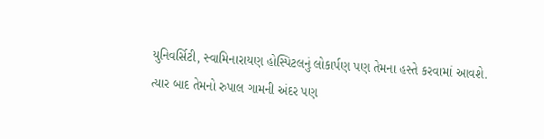યુનિવર્સિટી, સ્વામિનારાયણ હોસ્પિટલનું લોકાર્પણ પણ તેમના હસ્તે કરવામાં આવશે.
ત્યાર બાદ તેમનો રુપાલ ગામની અંદર પણ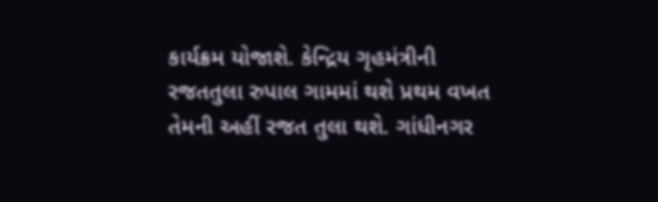કાર્યક્રમ યોજાશે. કેન્દ્રિય ગૃહમંત્રીની રજતતુલા રુપાલ ગામમાં થશે પ્રથમ વખત તેમની અહીં રજત તુલા થશે. ગાંધીનગર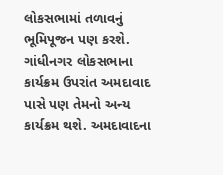લોકસભામાં તળાવનું ભૂમિપૂજન પણ કરશે. ગાંધીનગર લોકસભાના કાર્યક્રમ ઉપરાંત અમદાવાદ પાસે પણ તેમનો અન્ય કાર્યક્રમ થશે. અમદાવાદના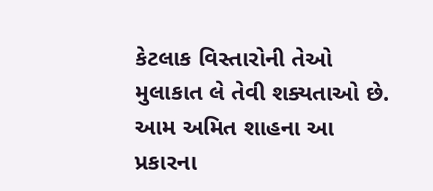કેટલાક વિસ્તારોની તેઓ મુલાકાત લે તેવી શક્યતાઓ છે. આમ અમિત શાહના આ પ્રકારના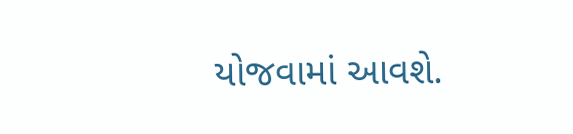યોજવામાં આવશે.